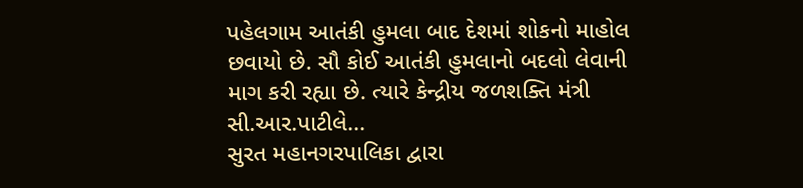પહેલગામ આતંકી હુમલા બાદ દેશમાં શોકનો માહોલ છવાયો છે. સૌ કોઈ આતંકી હુમલાનો બદલો લેવાની માગ કરી રહ્યા છે. ત્યારે કેન્દ્રીય જળશક્તિ મંત્રી સી.આર.પાટીલે...
સુરત મહાનગરપાલિકા દ્વારા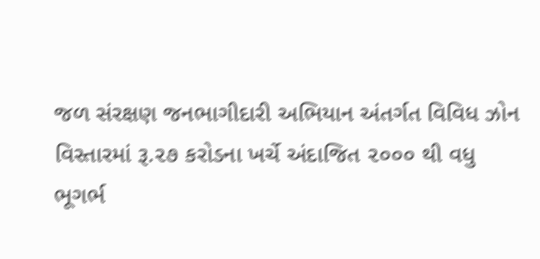જળ સંરક્ષણ જનભાગીદારી અભિયાન અંતર્ગત વિવિધ ઝોન વિસ્તારમાં રૂ.૨૭ કરોડના ખર્ચે અંદાજિત ૨૦૦૦ થી વધુ ભૂગર્ભ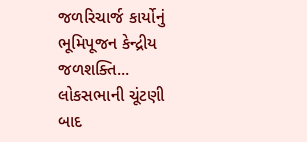જળરિચાર્જ કાર્યોનું ભૂમિપૂજન કેન્દ્રીય જળશક્તિ...
લોકસભાની ચૂંટણી બાદ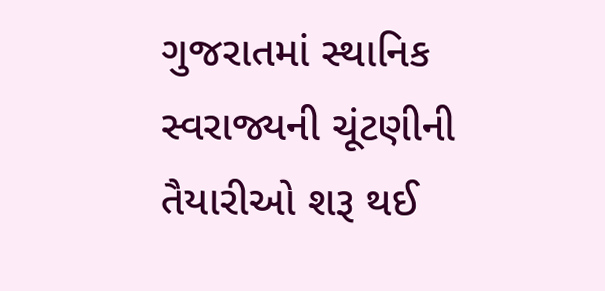ગુજરાતમાં સ્થાનિક સ્વરાજ્યની ચૂંટણીની તૈયારીઓ શરૂ થઈ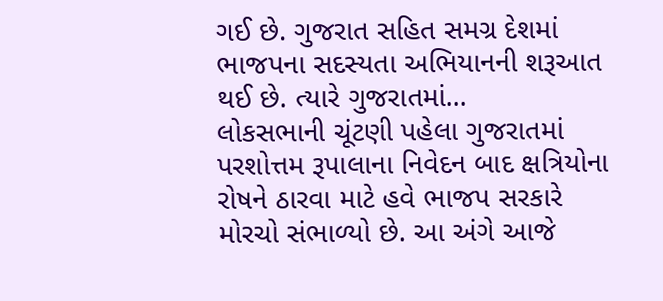ગઈ છે. ગુજરાત સહિત સમગ્ર દેશમાં ભાજપના સદસ્યતા અભિયાનની શરૂઆત થઈ છે. ત્યારે ગુજરાતમાં...
લોકસભાની ચૂંટણી પહેલા ગુજરાતમાં પરશોત્તમ રૂપાલાના નિવેદન બાદ ક્ષત્રિયોના રોષને ઠારવા માટે હવે ભાજપ સરકારે મોરચો સંભાળ્યો છે. આ અંગે આજે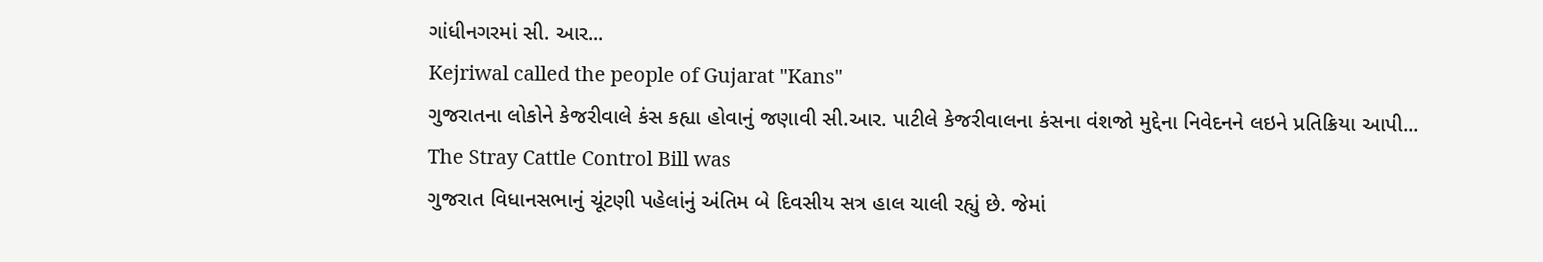ગાંધીનગરમાં સી. આર...
Kejriwal called the people of Gujarat "Kans"
ગુજરાતના લોકોને કેજરીવાલે કંસ કહ્યા હોવાનું જણાવી સી.આર. પાટીલે કેજરીવાલના કંસના વંશજો મુદ્દેના નિવેદનને લઇને પ્રતિક્રિયા આપી...
The Stray Cattle Control Bill was
ગુજરાત વિધાનસભાનું ચૂંટણી પહેલાંનું અંતિમ બે દિવસીય સત્ર હાલ ચાલી રહ્યું છે. જેમાં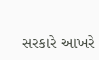સરકારે આખરે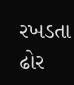રખડતા ઢોર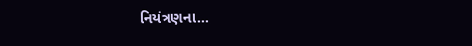નિયંત્રણના...